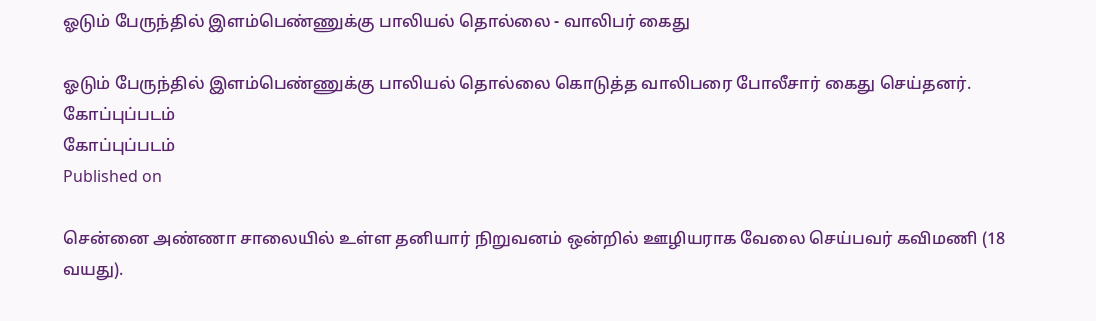ஓடும் பேருந்தில் இளம்பெண்ணுக்கு பாலியல் தொல்லை - வாலிபர் கைது

ஓடும் பேருந்தில் இளம்பெண்ணுக்கு பாலியல் தொல்லை கொடுத்த வாலிபரை போலீசார் கைது செய்தனர்.
கோப்புப்படம்
கோப்புப்படம்
Published on

சென்னை அண்ணா சாலையில் உள்ள தனியார் நிறுவனம் ஒன்றில் ஊழியராக வேலை செய்பவர் கவிமணி (18 வயது).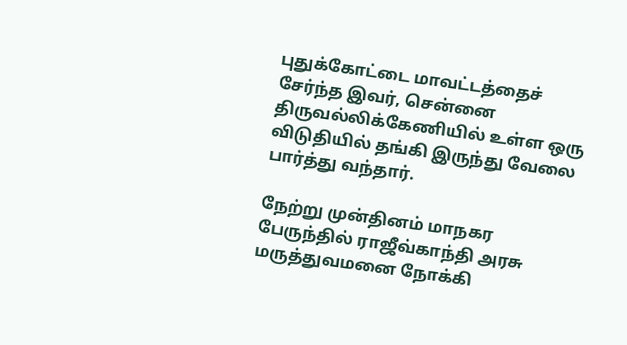புதுக்கோட்டை மாவட்டத்தைச் சேர்ந்த இவர், சென்னை திருவல்லிக்கேணியில் உள்ள ஒரு விடுதியில் தங்கி இருந்து வேலை பார்த்து வந்தார்.

நேற்று முன்தினம் மாநகர பேருந்தில் ராஜீவ்காந்தி அரசு மருத்துவமனை நோக்கி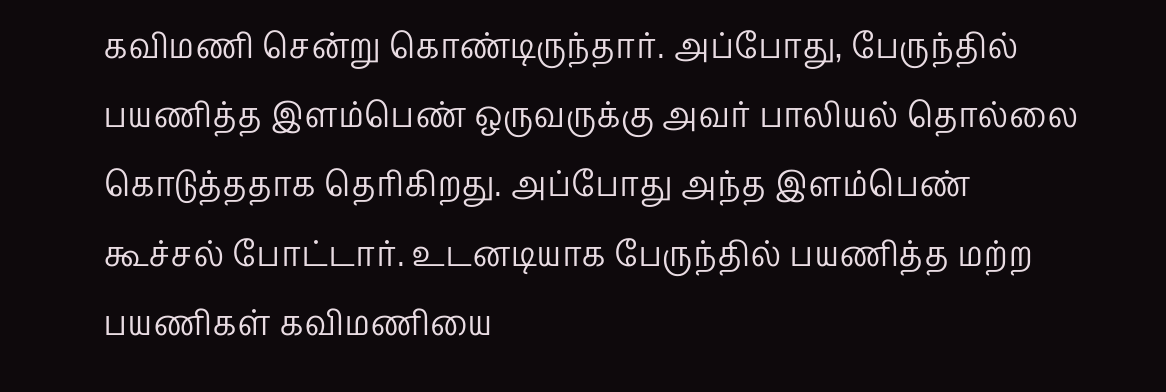கவிமணி சென்று கொண்டிருந்தார். அப்போது, பேருந்தில் பயணித்த இளம்பெண் ஒருவருக்கு அவர் பாலியல் தொல்லை கொடுத்ததாக தெரிகிறது. அப்போது அந்த இளம்பெண் கூச்சல் போட்டார். உடனடியாக பேருந்தில் பயணித்த மற்ற பயணிகள் கவிமணியை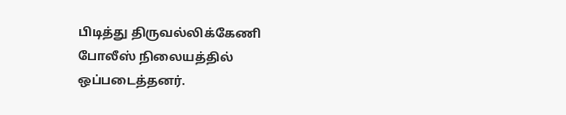பிடித்து திருவல்லிக்கேணி போலீஸ் நிலையத்தில் ஒப்படைத்தனர்.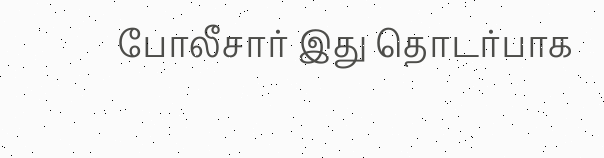போலீசார் இது தொடர்பாக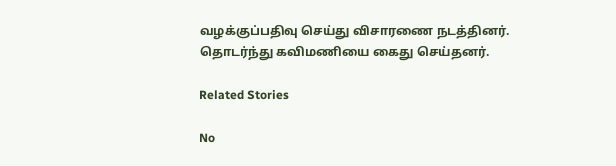வழக்குப்பதிவு செய்து விசாரணை நடத்தினர். தொடர்ந்து கவிமணியை கைது செய்தனர்.

Related Stories

No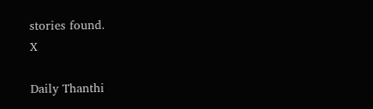stories found.
X

Daily Thanthi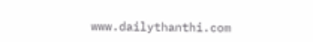www.dailythanthi.com